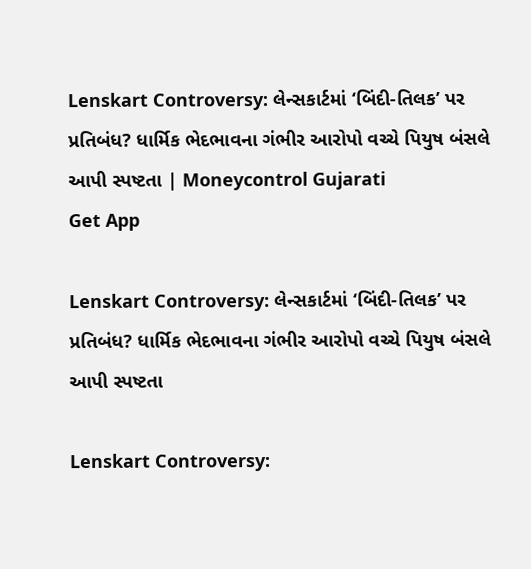Lenskart Controversy: લેન્સકાર્ટમાં ‘બિંદી-તિલક’ પર પ્રતિબંધ? ધાર્મિક ભેદભાવના ગંભીર આરોપો વચ્ચે પિયુષ બંસલે આપી સ્પષ્ટતા | Moneycontrol Gujarati
Get App

Lenskart Controversy: લેન્સકાર્ટમાં ‘બિંદી-તિલક’ પર પ્રતિબંધ? ધાર્મિક ભેદભાવના ગંભીર આરોપો વચ્ચે પિયુષ બંસલે આપી સ્પષ્ટતા

Lenskart Controversy: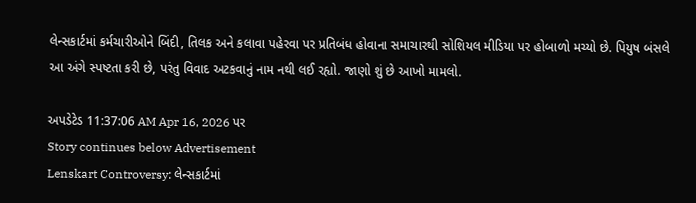લેન્સકાર્ટમાં કર્મચારીઓને બિંદી, તિલક અને કલાવા પહેરવા પર પ્રતિબંધ હોવાના સમાચારથી સોશિયલ મીડિયા પર હોબાળો મચ્યો છે. પિયુષ બંસલે આ અંગે સ્પષ્ટતા કરી છે, પરંતુ વિવાદ અટકવાનું નામ નથી લઈ રહ્યો. જાણો શું છે આખો મામલો.

અપડેટેડ 11:37:06 AM Apr 16, 2026 પર
Story continues below Advertisement
Lenskart Controversy: લેન્સકાર્ટમાં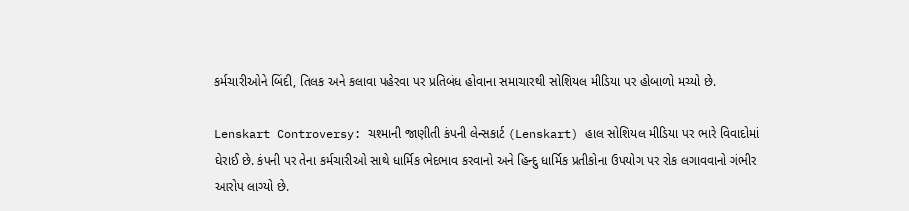કર્મચારીઓને બિંદી, તિલક અને કલાવા પહેરવા પર પ્રતિબંધ હોવાના સમાચારથી સોશિયલ મીડિયા પર હોબાળો મચ્યો છે.

Lenskart Controversy: ચશ્માની જાણીતી કંપની લેન્સકાર્ટ (Lenskart) હાલ સોશિયલ મીડિયા પર ભારે વિવાદોમાં ઘેરાઈ છે. કંપની પર તેના કર્મચારીઓ સાથે ધાર્મિક ભેદભાવ કરવાનો અને હિન્દુ ધાર્મિક પ્રતીકોના ઉપયોગ પર રોક લગાવવાનો ગંભીર આરોપ લાગ્યો છે.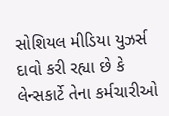સોશિયલ મીડિયા યુઝર્સ દાવો કરી રહ્યા છે કે લેન્સકાર્ટે તેના કર્મચારીઓ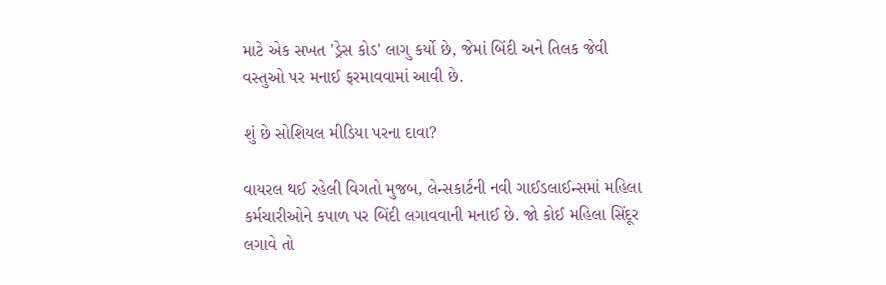માટે એક સખત 'ડ્રેસ કોડ' લાગુ કર્યો છે, જેમાં બિંદી અને તિલક જેવી વસ્તુઓ પર મનાઈ ફરમાવવામાં આવી છે.

શું છે સોશિયલ મીડિયા પરના દાવા?

વાયરલ થઈ રહેલી વિગતો મુજબ, લેન્સકાર્ટની નવી ગાઈડલાઈન્સમાં મહિલા કર્મચારીઓને કપાળ પર બિંદી લગાવવાની મનાઈ છે. જો કોઈ મહિલા સિંદૂર લગાવે તો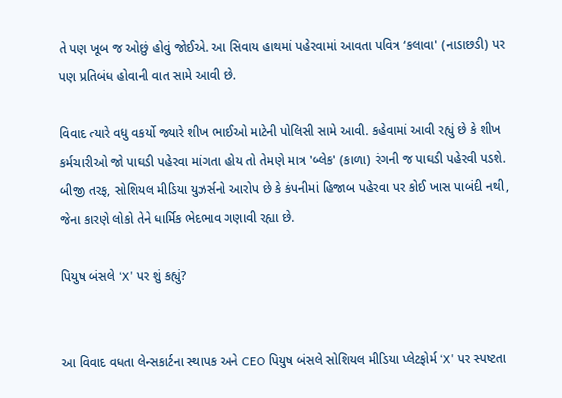તે પણ ખૂબ જ ઓછું હોવું જોઈએ. આ સિવાય હાથમાં પહેરવામાં આવતા પવિત્ર ‘કલાવા' (નાડાછડી) પર પણ પ્રતિબંધ હોવાની વાત સામે આવી છે.

વિવાદ ત્યારે વધુ વકર્યો જ્યારે શીખ ભાઈઓ માટેની પોલિસી સામે આવી. કહેવામાં આવી રહ્યું છે કે શીખ કર્મચારીઓ જો પાઘડી પહેરવા માંગતા હોય તો તેમણે માત્ર 'બ્લેક' (કાળા) રંગની જ પાઘડી પહેરવી પડશે. બીજી તરફ, સોશિયલ મીડિયા યુઝર્સનો આરોપ છે કે કંપનીમાં હિજાબ પહેરવા પર કોઈ ખાસ પાબંદી નથી, જેના કારણે લોકો તેને ધાર્મિક ભેદભાવ ગણાવી રહ્યા છે.

પિયુષ બંસલે ‘X' પર શું કહ્યું?


આ વિવાદ વધતા લેન્સકાર્ટના સ્થાપક અને CEO પિયુષ બંસલે સોશિયલ મીડિયા પ્લેટફોર્મ ‘X' પર સ્પષ્ટતા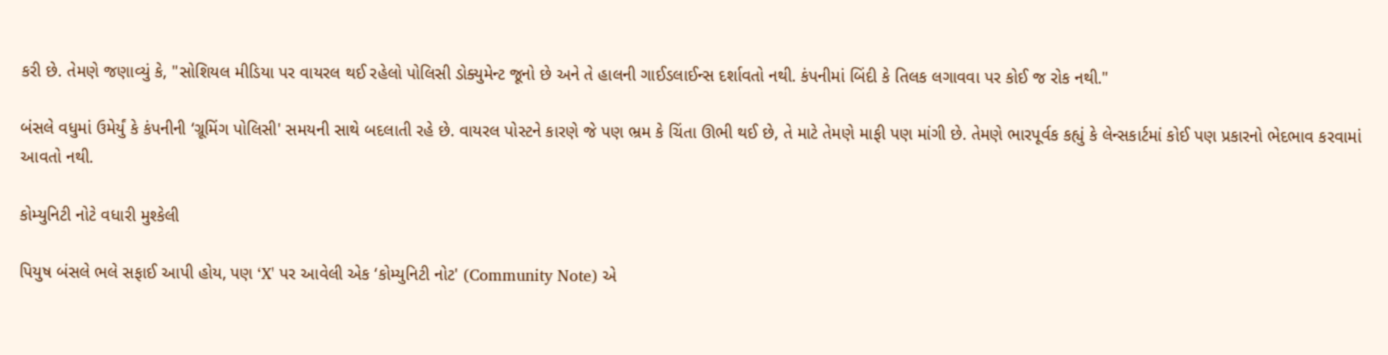કરી છે. તેમણે જણાવ્યું કે, "સોશિયલ મીડિયા પર વાયરલ થઈ રહેલો પોલિસી ડોક્યુમેન્ટ જૂનો છે અને તે હાલની ગાઈડલાઈન્સ દર્શાવતો નથી. કંપનીમાં બિંદી કે તિલક લગાવવા પર કોઈ જ રોક નથી."

બંસલે વધુમાં ઉમેર્યું કે કંપનીની ‘ગ્રૂમિંગ પોલિસી' સમયની સાથે બદલાતી રહે છે. વાયરલ પોસ્ટને કારણે જે પણ ભ્રમ કે ચિંતા ઊભી થઈ છે, તે માટે તેમણે માફી પણ માંગી છે. તેમણે ભારપૂર્વક કહ્યું કે લેન્સકાર્ટમાં કોઈ પણ પ્રકારનો ભેદભાવ કરવામાં આવતો નથી.

કોમ્યુનિટી નોટે વધારી મુશ્કેલી

પિયુષ બંસલે ભલે સફાઈ આપી હોય, પણ ‘X' પર આવેલી એક ‘કોમ્યુનિટી નોટ' (Community Note) એ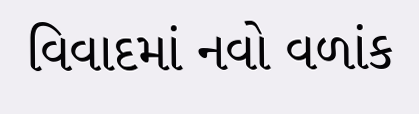વિવાદમાં નવો વળાંક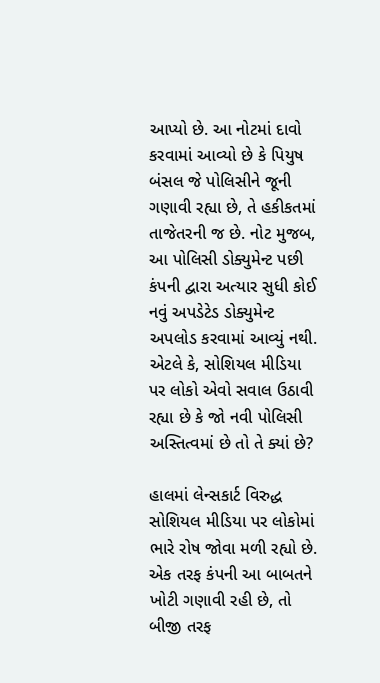આપ્યો છે. આ નોટમાં દાવો કરવામાં આવ્યો છે કે પિયુષ બંસલ જે પોલિસીને જૂની ગણાવી રહ્યા છે, તે હકીકતમાં તાજેતરની જ છે. નોટ મુજબ, આ પોલિસી ડોક્યુમેન્ટ પછી કંપની દ્વારા અત્યાર સુધી કોઈ નવું અપડેટેડ ડોક્યુમેન્ટ અપલોડ કરવામાં આવ્યું નથી. એટલે કે, સોશિયલ મીડિયા પર લોકો એવો સવાલ ઉઠાવી રહ્યા છે કે જો નવી પોલિસી અસ્તિત્વમાં છે તો તે ક્યાં છે?

હાલમાં લેન્સકાર્ટ વિરુદ્ધ સોશિયલ મીડિયા પર લોકોમાં ભારે રોષ જોવા મળી રહ્યો છે. એક તરફ કંપની આ બાબતને ખોટી ગણાવી રહી છે, તો બીજી તરફ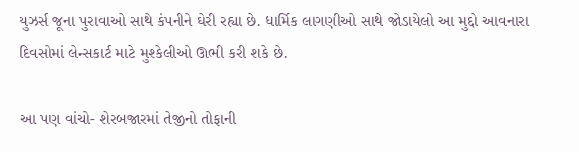યુઝર્સ જૂના પુરાવાઓ સાથે કંપનીને ઘેરી રહ્યા છે. ધાર્મિક લાગણીઓ સાથે જોડાયેલો આ મુદ્દો આવનારા દિવસોમાં લેન્સકાર્ટ માટે મુશ્કેલીઓ ઊભી કરી શકે છે.

આ પણ વાંચો- શેરબજારમાં તેજીનો તોફાની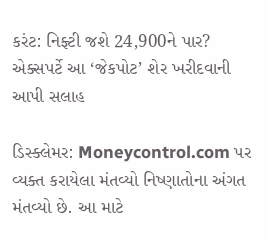કરંટ: નિફ્ટી જશે 24,900ને પાર? એક્સપર્ટે આ ‘જેકપોટ’ શેર ખરીદવાની આપી સલાહ

ડિસ્ક્લેમર: Moneycontrol.com પર વ્યક્ત કરાયેલા મંતવ્યો નિષ્ણાતોના અંગત મંતવ્યો છે. આ માટે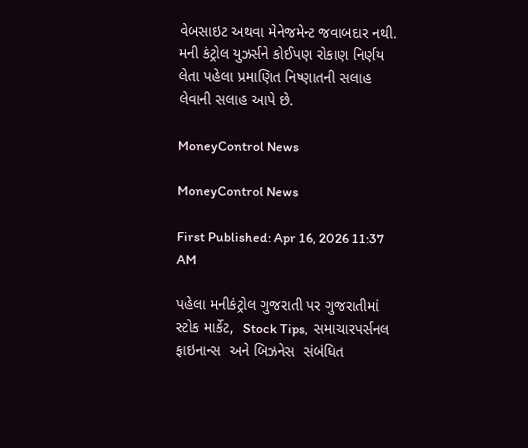વેબસાઇટ અથવા મેનેજમેન્ટ જવાબદાર નથી. મની કંટ્રોલ યુઝર્સને કોઈપણ રોકાણ નિર્ણય લેતા પહેલા પ્રમાણિત નિષ્ણાતની સલાહ લેવાની સલાહ આપે છે.

MoneyControl News

MoneyControl News

First Published: Apr 16, 2026 11:37 AM

પહેલા મનીકંટ્રોલ ગુજરાતી પર ગુજરાતીમાં સ્ટોક માર્કેટ,  Stock Tips,  સમાચારપર્સનલ ફાઇનાન્સ  અને બિઝનેસ  સંબંધિત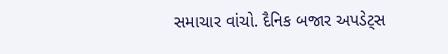સમાચાર વાંચો. દૈનિક બજાર અપડેટ્સ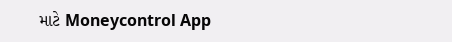માટે Moneycontrol App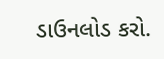ડાઉનલોડ કરો.